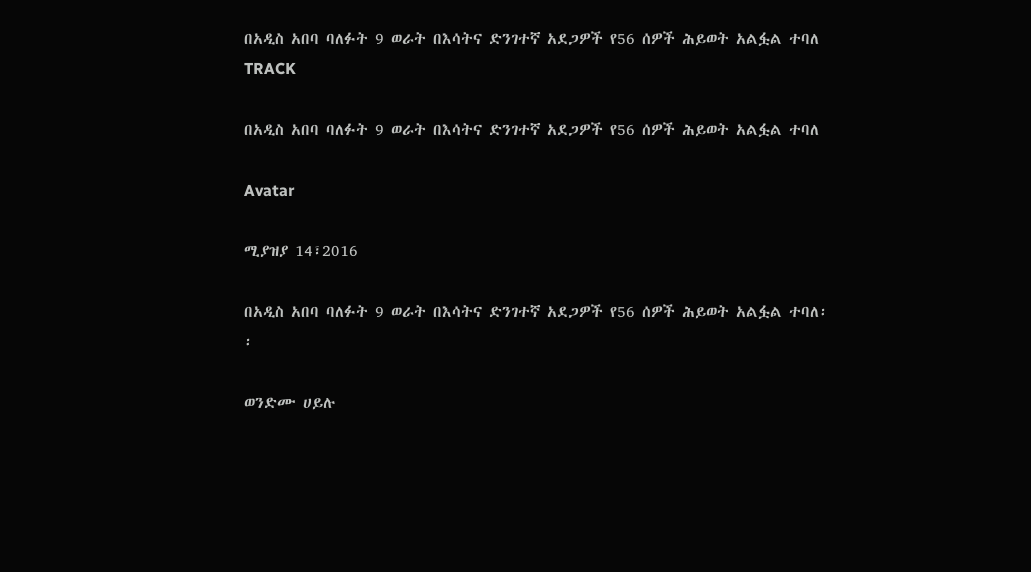በአዲስ አበባ ባለፉት 9 ወራት በእሳትና ድንገተኛ አደጋዎች የ56 ሰዎች ሕይወት አልፏል ተባለ
TRACK

በአዲስ አበባ ባለፉት 9 ወራት በእሳትና ድንገተኛ አደጋዎች የ56 ሰዎች ሕይወት አልፏል ተባለ

Avatar

ሚያዝያ 14፣2016

በአዲስ አበባ ባለፉት 9 ወራት በእሳትና ድንገተኛ አደጋዎች የ56 ሰዎች ሕይወት አልፏል ተባለ፡፡

ወንድሙ ሀይሉ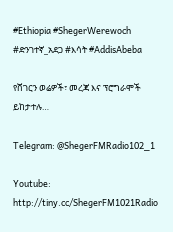#Ethiopia #ShegerWerewoch #ድንገተኛ_አደጋ #እሳት #AddisAbeba

የሸገርን ወሬዎች፣ መረጃ እና ፕሮግራሞች ይከታተሉ…

Telegram: @ShegerFMRadio102_1

Youtube: http://tiny.cc/ShegerFM1021Radio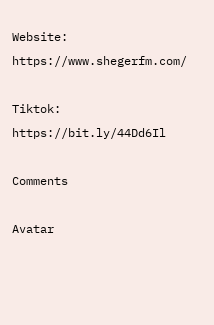Website: https://www.shegerfm.com/

Tiktok: https://bit.ly/44Dd6Il

Comments

Avatar